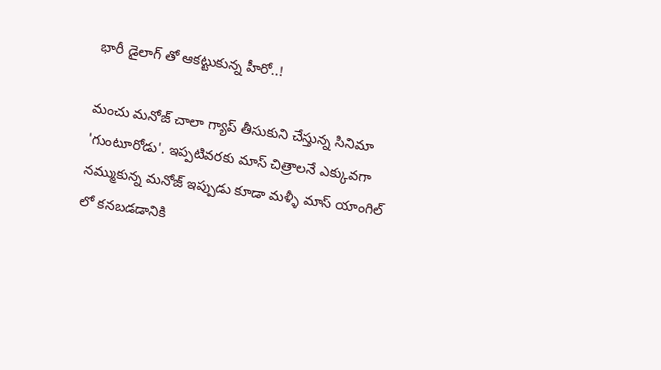భారీ డైలాగ్ తో ఆకట్టుకున్న హీరో..!

మంచు మనోజ్ చాలా గ్యాప్ తీసుకుని చేస్తున్న సినిమా  'గుంటూరోడు'. ఇప్పటివరకు మాస్ చిత్రాలనే ఎక్కువగా నమ్ముకున్న మనోజ్ ఇప్పుడు కూడా మళ్ళీ మాస్ యాంగిల్ లో కనబడడానికి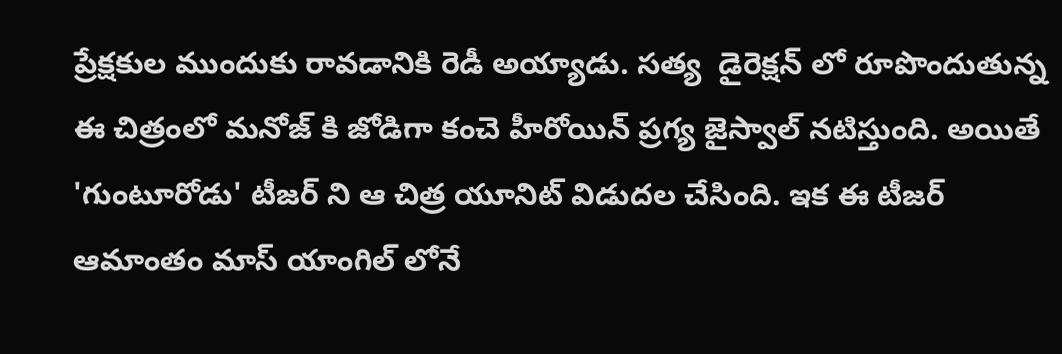ప్రేక్షకుల ముందుకు రావడానికి రెడీ అయ్యాడు. సత్య  డైరెక్షన్ లో రూపొందుతున్న ఈ చిత్రంలో మనోజ్ కి జోడిగా కంచె హీరోయిన్ ప్రగ్య జైస్వాల్ నటిస్తుంది. అయితే 'గుంటూరోడు' టీజర్ ని ఆ చిత్ర యూనిట్ విడుదల చేసింది. ఇక ఈ టీజర్ ఆమాంతం మాస్ యాంగిల్ లోనే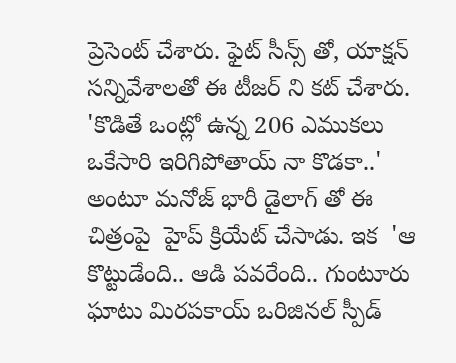ప్రెసెంట్ చేశారు. ఫైట్ సీన్స్ తో, యాక్షన్ సన్నివేశాలతో ఈ టీజర్ ని కట్ చేశారు. 'కొడితే ఒంట్లో ఉన్న 206 ఎముకలు ఒకేసారి ఇరిగిపోతాయ్ నా కొడకా..' అంటూ మనోజ్ భారీ డైలాగ్ తో ఈ చిత్రంపై  హైప్ క్రియేట్ చేసాడు. ఇక  'ఆ కొట్టుడేంది.. ఆడి పవరేంది.. గుంటూరు ఘాటు మిరపకాయ్ ఒరిజినల్ స్పీడ్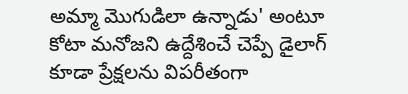అమ్మా మొగుడిలా ఉన్నాడు' అంటూ కోటా మనోజని ఉద్దేశించే చెప్పే డైలాగ్ కూడా ప్రేక్షలను విపరీతంగా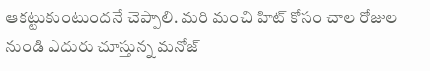ఆకట్టుకుంటుందనే చెప్పాలి. మరి మంచి హిట్ కోసం చాల రోజుల నుండి ఎదురు చూస్తున్న మనోజ్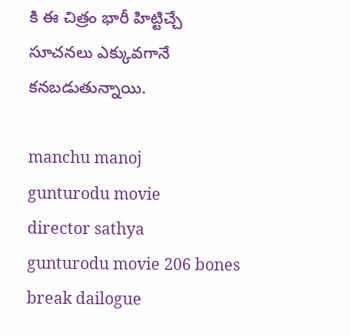కి ఈ చిత్రం భారీ హిట్టిచ్చే సూచనలు ఎక్కువగానే కనబడుతున్నాయి.

manchu manoj
gunturodu movie
director sathya
gunturodu movie 206 bones break dailogue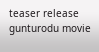teaser release gunturodu movie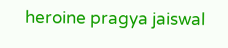heroine pragya jaiswal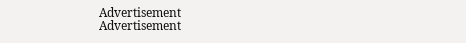Advertisement
Advertisement